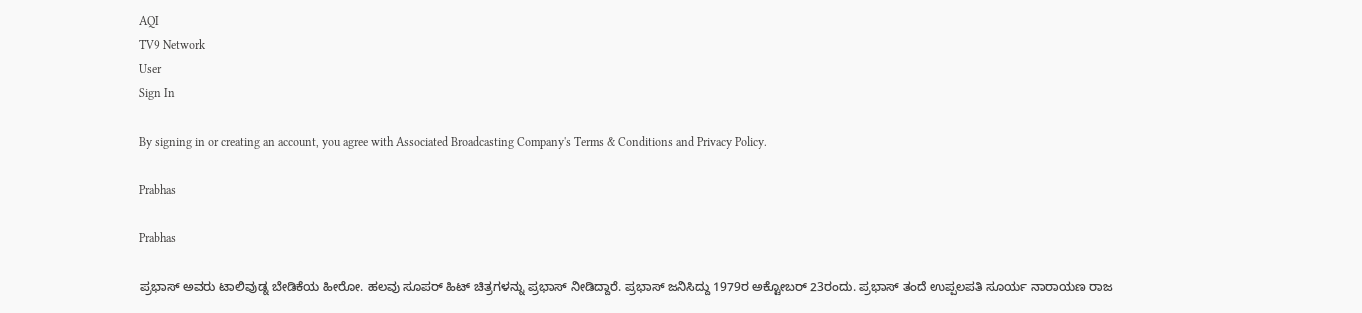AQI
TV9 Network
User
Sign In

By signing in or creating an account, you agree with Associated Broadcasting Company's Terms & Conditions and Privacy Policy.

Prabhas

Prabhas

ಪ್ರಭಾಸ್ ಅವರು ಟಾಲಿವುಡ್ನ ಬೇಡಿಕೆಯ ಹೀರೋ. ಹಲವು ಸೂಪರ್ ಹಿಟ್ ಚಿತ್ರಗಳನ್ನು ಪ್ರಭಾಸ್ ನೀಡಿದ್ದಾರೆ. ಪ್ರಭಾಸ್ ಜನಿಸಿದ್ದು 1979ರ ಅಕ್ಟೋಬರ್ 23ರಂದು. ಪ್ರಭಾಸ್ ತಂದೆ ಉಪ್ಪಲಪತಿ ಸೂರ್ಯ ನಾರಾಯಣ ರಾಜ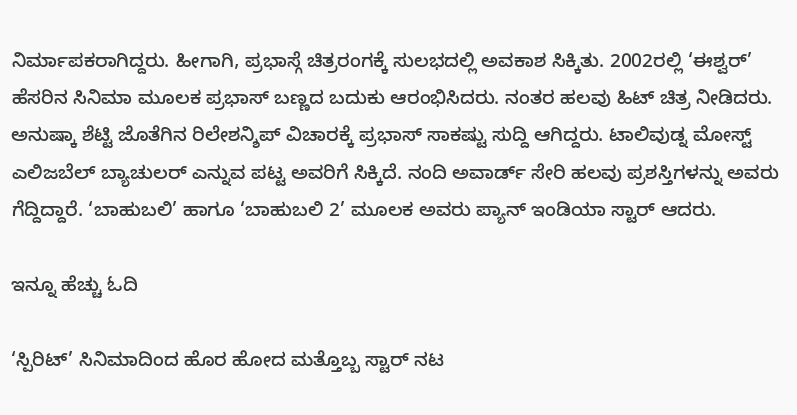ನಿರ್ಮಾಪಕರಾಗಿದ್ದರು. ಹೀಗಾಗಿ, ಪ್ರಭಾಸ್ಗೆ ಚಿತ್ರರಂಗಕ್ಕೆ ಸುಲಭದಲ್ಲಿ ಅವಕಾಶ ಸಿಕ್ಕಿತು. 2002ರಲ್ಲಿ ‘ಈಶ್ವರ್’ ಹೆಸರಿನ ಸಿನಿಮಾ ಮೂಲಕ ಪ್ರಭಾಸ್ ಬಣ್ಣದ ಬದುಕು ಆರಂಭಿಸಿದರು. ನಂತರ ಹಲವು ಹಿಟ್ ಚಿತ್ರ ನೀಡಿದರು. ಅನುಷ್ಕಾ ಶೆಟ್ಟಿ ಜೊತೆಗಿನ ರಿಲೇಶನ್ಶಿಪ್ ವಿಚಾರಕ್ಕೆ ಪ್ರಭಾಸ್ ಸಾಕಷ್ಟು ಸುದ್ದಿ ಆಗಿದ್ದರು. ಟಾಲಿವುಡ್ನ ಮೋಸ್ಟ್ ಎಲಿಜಬೆಲ್ ಬ್ಯಾಚುಲರ್ ಎನ್ನುವ ಪಟ್ಟ ಅವರಿಗೆ ಸಿಕ್ಕಿದೆ. ನಂದಿ ಅವಾರ್ಡ್ ಸೇರಿ ಹಲವು ಪ್ರಶಸ್ತಿಗಳನ್ನು ಅವರು ಗೆದ್ದಿದ್ದಾರೆ. ‘ಬಾಹುಬಲಿ’ ಹಾಗೂ ‘ಬಾಹುಬಲಿ 2’ ಮೂಲಕ ಅವರು ಪ್ಯಾನ್ ಇಂಡಿಯಾ ಸ್ಟಾರ್ ಆದರು.

ಇನ್ನೂ ಹೆಚ್ಚು ಓದಿ

‘ಸ್ಪಿರಿಟ್’ ಸಿನಿಮಾದಿಂದ ಹೊರ ಹೋದ ಮತ್ತೊಬ್ಬ ಸ್ಟಾರ್ ನಟ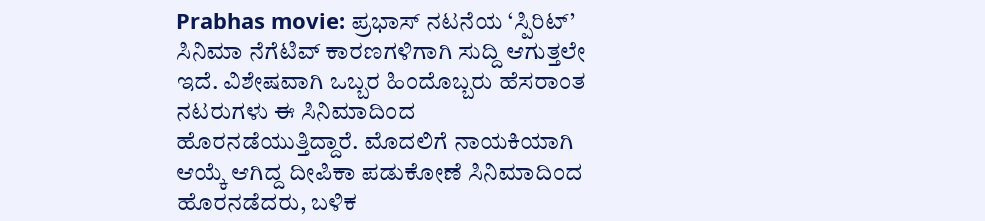Prabhas movie: ಪ್ರಭಾಸ್ ನಟನೆಯ ‘ಸ್ಪಿರಿಟ್’ ಸಿನಿಮಾ ನೆಗೆಟಿವ್ ಕಾರಣಗಳಿಗಾಗಿ ಸುದ್ದಿ ಆಗುತ್ತಲೇ ಇದೆ. ವಿಶೇಷವಾಗಿ ಒಬ್ಬರ ಹಿಂದೊಬ್ಬರು ಹೆಸರಾಂತ ನಟರುಗಳು ಈ ಸಿನಿಮಾದಿಂದ ಹೊರನಡೆಯುತ್ತಿದ್ದಾರೆ. ಮೊದಲಿಗೆ ನಾಯಕಿಯಾಗಿ ಆಯ್ಕೆ ಆಗಿದ್ದ ದೀಪಿಕಾ ಪಡುಕೋಣೆ ಸಿನಿಮಾದಿಂದ ಹೊರನಡೆದರು, ಬಳಿಕ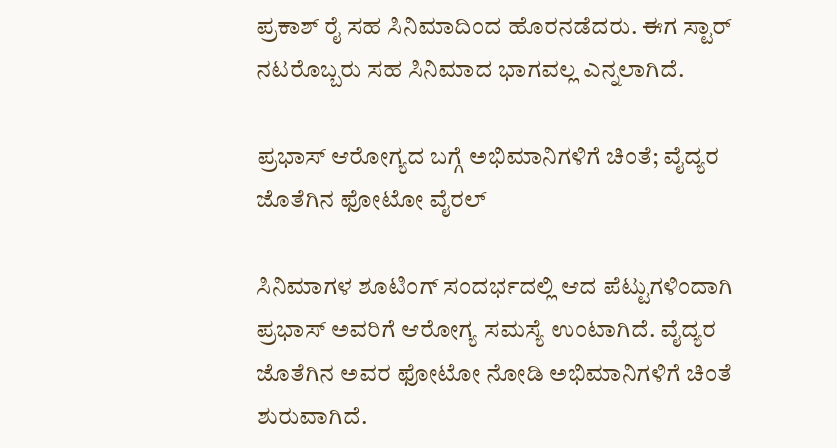ಪ್ರಕಾಶ್ ರೈ ಸಹ ಸಿನಿಮಾದಿಂದ ಹೊರನಡೆದರು. ಈಗ ಸ್ಟಾರ್ ನಟರೊಬ್ಬರು ಸಹ ಸಿನಿಮಾದ ಭಾಗವಲ್ಲ ಎನ್ನಲಾಗಿದೆ.

ಪ್ರಭಾಸ್ ಆರೋಗ್ಯದ ಬಗ್ಗೆ ಅಭಿಮಾನಿಗಳಿಗೆ ಚಿಂತೆ; ವೈದ್ಯರ ಜೊತೆಗಿನ ಫೋಟೋ ವೈರಲ್

ಸಿನಿಮಾಗಳ ಶೂಟಿಂಗ್ ಸಂದರ್ಭದಲ್ಲಿ ಆದ ಪೆಟ್ಟುಗಳಿಂದಾಗಿ ಪ್ರಭಾಸ್ ಅವರಿಗೆ ಆರೋಗ್ಯ ಸಮಸ್ಯೆ ಉಂಟಾಗಿದೆ. ವೈದ್ಯರ ಜೊತೆಗಿನ ಅವರ ಫೋಟೋ ನೋಡಿ ಅಭಿಮಾನಿಗಳಿಗೆ ಚಿಂತೆ ಶುರುವಾಗಿದೆ.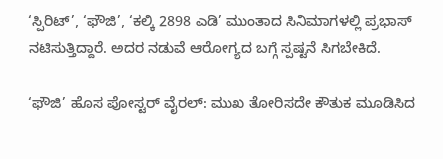‘ಸ್ಪಿರಿಟ್’, ‘ಫೌಜಿ’, ‘ಕಲ್ಕಿ 2898 ಎಡಿ’ ಮುಂತಾದ ಸಿನಿಮಾಗಳಲ್ಲಿ ಪ್ರಭಾಸ್ ನಟಿಸುತ್ತಿದ್ದಾರೆ. ಅದರ ನಡುವೆ ಆರೋಗ್ಯದ ಬಗ್ಗೆ ಸ್ಪಷ್ಟನೆ ಸಿಗಬೇಕಿದೆ.

‘ಫೌಜಿ’ ಹೊಸ ಪೋಸ್ಟರ್ ವೈರಲ್: ಮುಖ ತೋರಿಸದೇ ಕೌತುಕ ಮೂಡಿಸಿದ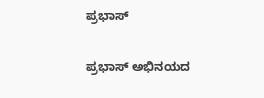ಪ್ರಭಾಸ್

ಪ್ರಭಾಸ್ ಅಭಿನಯದ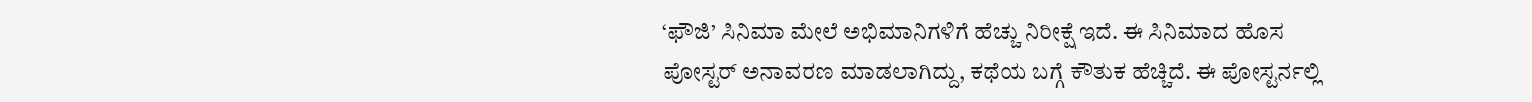‘ಫೌಜಿ’ ಸಿನಿಮಾ ಮೇಲೆ ಅಭಿಮಾನಿಗಳಿಗೆ ಹೆಚ್ಚು ನಿರೀಕ್ಷೆ ಇದೆ. ಈ ಸಿನಿಮಾದ ಹೊಸ ಪೋಸ್ಟರ್ ಅನಾವರಣ ಮಾಡಲಾಗಿದ್ದು, ಕಥೆಯ ಬಗ್ಗೆ ಕೌತುಕ ಹೆಚ್ಚಿದೆ. ಈ ಪೋಸ್ಟರ್ನಲ್ಲಿ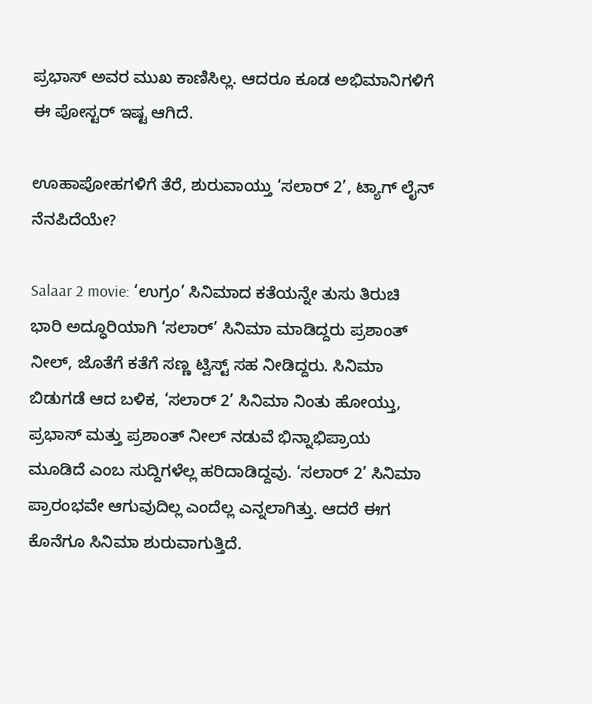ಪ್ರಭಾಸ್ ಅವರ ಮುಖ ಕಾಣಿಸಿಲ್ಲ. ಆದರೂ ಕೂಡ ಅಭಿಮಾನಿಗಳಿಗೆ ಈ ಪೋಸ್ಟರ್ ಇಷ್ಟ ಆಗಿದೆ.

ಊಹಾಪೋಹಗಳಿಗೆ ತೆರೆ, ಶುರುವಾಯ್ತು ‘ಸಲಾರ್ 2’, ಟ್ಯಾಗ್ ಲೈನ್ ನೆನಪಿದೆಯೇ?

Salaar 2 movie: ‘ಉಗ್ರಂ’ ಸಿನಿಮಾದ ಕತೆಯನ್ನೇ ತುಸು ತಿರುಚಿ ಭಾರಿ ಅದ್ಧೂರಿಯಾಗಿ ‘ಸಲಾರ್’ ಸಿನಿಮಾ ಮಾಡಿದ್ದರು ಪ್ರಶಾಂತ್ ನೀಲ್, ಜೊತೆಗೆ ಕತೆಗೆ ಸಣ್ಣ ಟ್ವಿಸ್ಟ್ ಸಹ ನೀಡಿದ್ದರು. ಸಿನಿಮಾ ಬಿಡುಗಡೆ ಆದ ಬಳಿಕ, ‘ಸಲಾರ್ 2’ ಸಿನಿಮಾ ನಿಂತು ಹೋಯ್ತು, ಪ್ರಭಾಸ್ ಮತ್ತು ಪ್ರಶಾಂತ್ ನೀಲ್ ನಡುವೆ ಭಿನ್ನಾಭಿಪ್ರಾಯ ಮೂಡಿದೆ ಎಂಬ ಸುದ್ದಿಗಳೆಲ್ಲ ಹರಿದಾಡಿದ್ದವು. ‘ಸಲಾರ್ 2’ ಸಿನಿಮಾ ಪ್ರಾರಂಭವೇ ಆಗುವುದಿಲ್ಲ ಎಂದೆಲ್ಲ ಎನ್ನಲಾಗಿತ್ತು. ಆದರೆ ಈಗ ಕೊನೆಗೂ ಸಿನಿಮಾ ಶುರುವಾಗುತ್ತಿದೆ.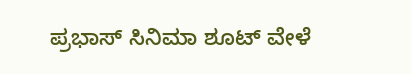ಪ್ರಭಾಸ್ ಸಿನಿಮಾ ಶೂಟ್ ವೇಳೆ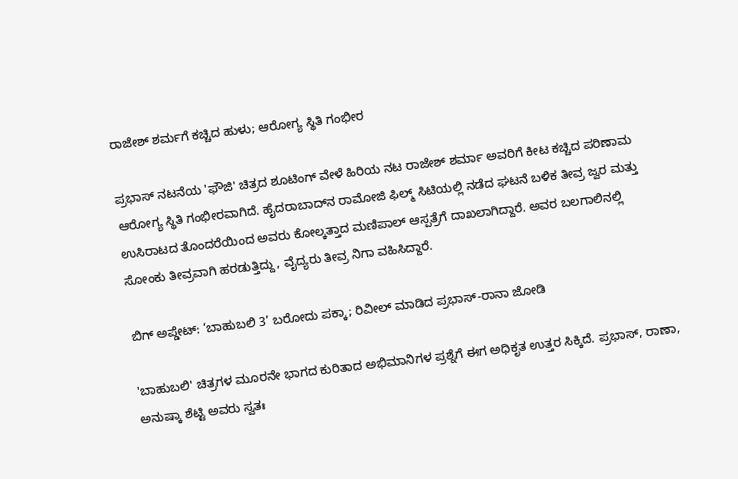ರಾಜೇಶ್ ಶರ್ಮಗೆ ಕಚ್ಚಿದ ಹುಳು; ಆರೋಗ್ಯ ಸ್ಥಿತಿ ಗಂಭೀರ

ಪ್ರಭಾಸ್ ನಟನೆಯ 'ಫೌಜಿ' ಚಿತ್ರದ ಶೂಟಿಂಗ್ ವೇಳೆ ಹಿರಿಯ ನಟ ರಾಜೇಶ್ ಶರ್ಮಾ ಅವರಿಗೆ ಕೀಟ ಕಚ್ಚಿದ ಪರಿಣಾಮ ಆರೋಗ್ಯ ಸ್ಥಿತಿ ಗಂಭೀರವಾಗಿದೆ. ಹೈದರಾಬಾದ್‌ನ ರಾಮೋಜಿ ಫಿಲ್ಮ್ ಸಿಟಿಯಲ್ಲಿ ನಡೆದ ಘಟನೆ ಬಳಿಕ ತೀವ್ರ ಜ್ವರ ಮತ್ತು ಉಸಿರಾಟದ ತೊಂದರೆಯಿಂದ ಅವರು ಕೋಲ್ಕತ್ತಾದ ಮಣಿಪಾಲ್ ಆಸ್ಪತ್ರೆಗೆ ದಾಖಲಾಗಿದ್ದಾರೆ. ಅವರ ಬಲಗಾಲಿನಲ್ಲಿ ಸೋಂಕು ತೀವ್ರವಾಗಿ ಹರಡುತ್ತಿದ್ದು, ವೈದ್ಯರು ತೀವ್ರ ನಿಗಾ ವಹಿಸಿದ್ದಾರೆ.

ಬಿಗ್ ಅಪ್ಡೇಟ್: ‘ಬಾಹುಬಲಿ 3’ ಬರೋದು ಪಕ್ಕಾ; ರಿವೀಲ್ ಮಾಡಿದ ಪ್ರಭಾಸ್-ರಾನಾ ಜೋಡಿ

'ಬಾಹುಬಲಿ' ಚಿತ್ರಗಳ ಮೂರನೇ ಭಾಗದ ಕುರಿತಾದ ಅಭಿಮಾನಿಗಳ ಪ್ರಶ್ನೆಗೆ ಈಗ ಅಧಿಕೃತ ಉತ್ತರ ಸಿಕ್ಕಿದೆ. ಪ್ರಭಾಸ್, ರಾಣಾ, ಅನುಷ್ಕಾ ಶೆಟ್ಟಿ ಅವರು ಸ್ವತಃ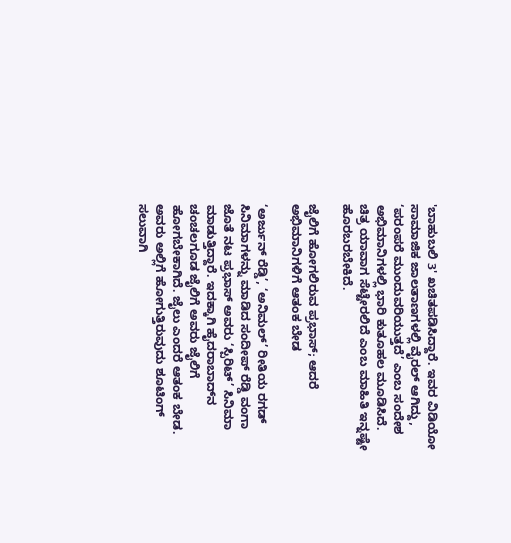'ಬಾಹುಬಲಿ 3' ಖಚಿತಪಡಿಸಿದ್ದಾರೆ. ಇವರ ವಿಡಿಯೋ ಸಾಮಾಜಿಕ ಜಾಲತಾಣಗಳಲ್ಲಿ ವೈರಲ್ ಆಗಿದ್ದು, ‘ಪರಂಪರೆ ಮುಂದುವರಿಯುತ್ತದೆ’ ಎಂಬ ಸಂದೇಶ ಅಭಿಮಾನಿಗಳಲ್ಲಿ ಭಾರಿ ಕುತೂಹಲ ಮೂಡಿಸಿದೆ. ಚಿತ್ರ ಯಾವಾಗ ಸೆಟ್ಟೇರಲಿದೆ ಎಂಬ ಮಾಹಿತಿ ಇನ್ನಷ್ಟೇ ಹೊರಬರಬೇಕಿದೆ.

ಜೈಲಿಗೆ ಹೋಗಲಿರುವ ಪ್ರಭಾಸ್; ಆದರೆ ಅಭಿಮಾನಿಗಳಿಗೆ ಆತಂಕ ಬೇಡ

‘ಅರ್ಜುನ್ ರೆಡ್ಡಿ’, ‘ಅನಿಮಲ್’ ರೀತಿಯ ರಗಡ್ ಸಿನಿಮಾಗಳನ್ನು ಮಾಡಿದ ಸಂದೀಪ್ ರೆಡ್ಡಿ ವಂಗಾ ಜೊತೆ ನಟ ಪ್ರಭಾಸ್ ಅವರು ‘ಸ್ಪಿರಿಟ್’ ಸಿನಿಮಾ ಮಾಡುತ್ತಿದ್ದಾರೆ. ಇದಕ್ಕಾಗಿ ಹೈದರಾಬಾದ್‌ನ ಚಂಚಲಗೂಡ ಜೈಲಿಗೆ ಅವರು ಜೈಲಿಗೆ ಹೋಗಬೇಕಾಗಿದೆ. ಜೈಲು ಎಂದರೆ ಆತಂಕ ಬೇಡ. ಅವರು ಅಲ್ಲಿಗೆ ಹೋಗುತ್ತಿರುವುದು ಶೂಟಿಂಗ್ ಸಲುವಾಗಿ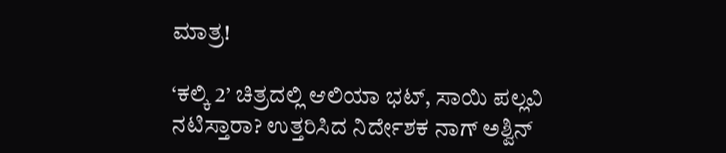ಮಾತ್ರ!

‘ಕಲ್ಕಿ 2’ ಚಿತ್ರದಲ್ಲಿ ಆಲಿಯಾ ಭಟ್, ಸಾಯಿ ಪಲ್ಲವಿ ನಟಿಸ್ತಾರಾ? ಉತ್ತರಿಸಿದ ನಿರ್ದೇಶಕ ನಾಗ್ ಅಶ್ವಿನ್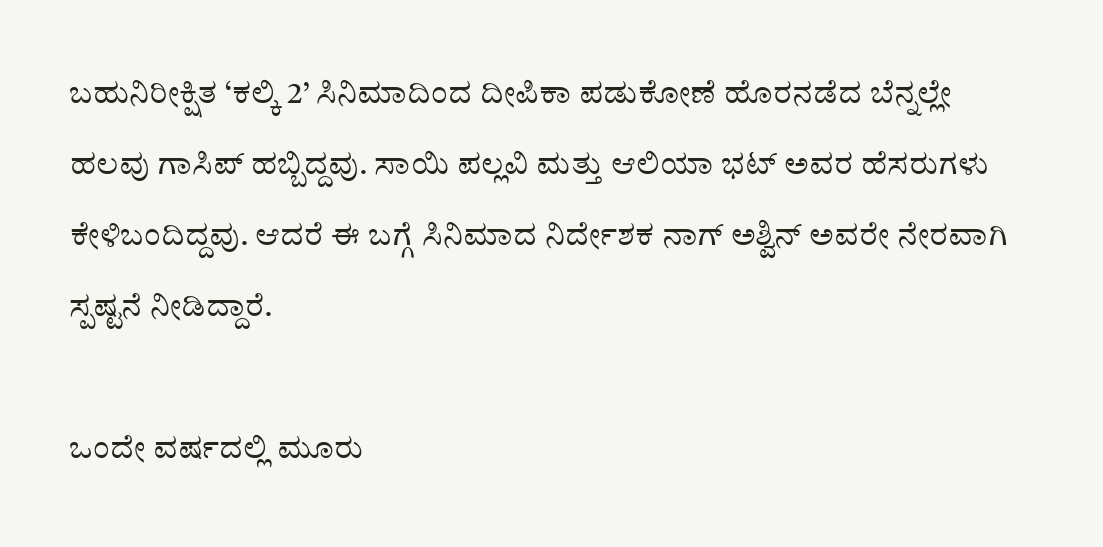ಬಹುನಿರೀಕ್ಷಿತ ‘ಕಲ್ಕಿ 2’ ಸಿನಿಮಾದಿಂದ ದೀಪಿಕಾ ಪಡುಕೋಣೆ ಹೊರನಡೆದ ಬೆನ್ನಲ್ಲೇ ಹಲವು ಗಾಸಿಪ್ ಹಬ್ಬಿದ್ದವು. ಸಾಯಿ ಪಲ್ಲವಿ ಮತ್ತು ಆಲಿಯಾ ಭಟ್ ಅವರ ಹೆಸರುಗಳು ಕೇಳಿಬಂದಿದ್ದವು. ಆದರೆ ಈ ಬಗ್ಗೆ ಸಿನಿಮಾದ ನಿರ್ದೇಶಕ ನಾಗ್ ಅಶ್ವಿನ್ ಅವರೇ ನೇರವಾಗಿ ಸ್ಪಷ್ಟನೆ ನೀಡಿದ್ದಾರೆ.

ಒಂದೇ ವರ್ಷದಲ್ಲಿ ಮೂರು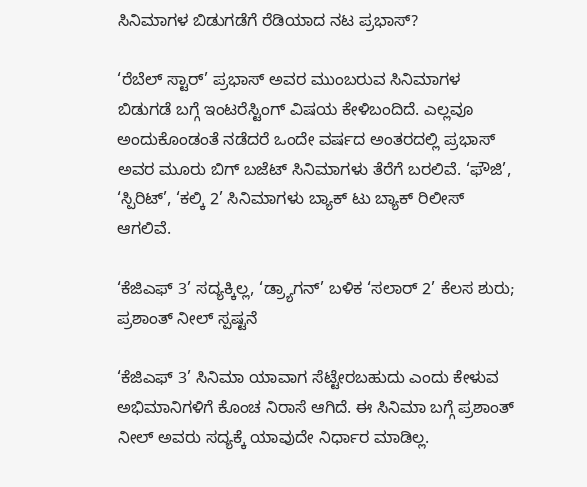ಸಿನಿಮಾಗಳ ಬಿಡುಗಡೆಗೆ ರೆಡಿಯಾದ ನಟ ಪ್ರಭಾಸ್?

‘ರೆಬೆಲ್ ಸ್ಟಾರ್’ ಪ್ರಭಾಸ್ ಅವರ ಮುಂಬರುವ ಸಿನಿಮಾಗಳ ಬಿಡುಗಡೆ ಬಗ್ಗೆ ಇಂಟರೆಸ್ಟಿಂಗ್ ವಿಷಯ ಕೇಳಿಬಂದಿದೆ. ಎಲ್ಲವೂ ಅಂದುಕೊಂಡಂತೆ ನಡೆದರೆ ಒಂದೇ ವರ್ಷದ ಅಂತರದಲ್ಲಿ ಪ್ರಭಾಸ್ ಅವರ ಮೂರು ಬಿಗ್ ಬಜೆಟ್ ಸಿನಿಮಾಗಳು ತೆರೆಗೆ ಬರಲಿವೆ. ‘ಫೌಜಿ’, ‘ಸ್ಪಿರಿಟ್’, ‘ಕಲ್ಕಿ 2’ ಸಿನಿಮಾಗಳು ಬ್ಯಾಕ್ ಟು ಬ್ಯಾಕ್ ರಿಲೀಸ್ ಆಗಲಿವೆ.

‘ಕೆಜಿಎಫ್ 3’ ಸದ್ಯಕ್ಕಿಲ್ಲ, ‘ಡ್ರ್ಯಾಗನ್’ ಬಳಿಕ ‘ಸಲಾರ್ 2’ ಕೆಲಸ ಶುರು; ಪ್ರಶಾಂತ್ ನೀಲ್ ಸ್ಪಷ್ಟನೆ

‘ಕೆಜಿಎಫ್ 3’ ಸಿನಿಮಾ ಯಾವಾಗ ಸೆಟ್ಟೇರಬಹುದು ಎಂದು ಕೇಳುವ ಅಭಿಮಾನಿಗಳಿಗೆ ಕೊಂಚ ನಿರಾಸೆ ಆಗಿದೆ. ಈ ಸಿನಿಮಾ ಬಗ್ಗೆ ಪ್ರಶಾಂತ್ ನೀಲ್ ಅವರು ಸದ್ಯಕ್ಕೆ ಯಾವುದೇ ನಿರ್ಧಾರ ಮಾಡಿಲ್ಲ.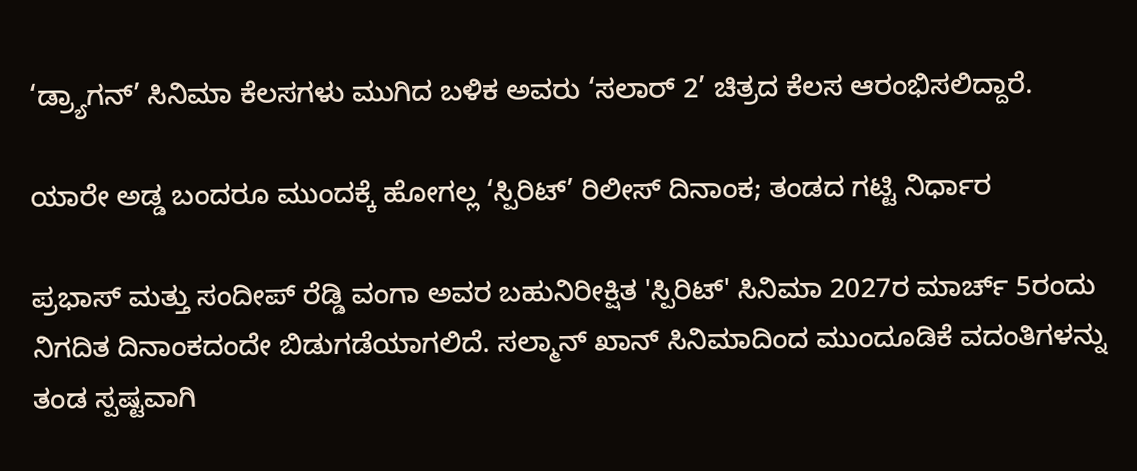‘ಡ್ರ್ಯಾಗನ್’ ಸಿನಿಮಾ ಕೆಲಸಗಳು ಮುಗಿದ ಬಳಿಕ ಅವರು ‘ಸಲಾರ್ 2’ ಚಿತ್ರದ ಕೆಲಸ ಆರಂಭಿಸಲಿದ್ದಾರೆ.

ಯಾರೇ ಅಡ್ಡ ಬಂದರೂ ಮುಂದಕ್ಕೆ ಹೋಗಲ್ಲ ‘ಸ್ಪಿರಿಟ್’ ರಿಲೀಸ್ ದಿನಾಂಕ; ತಂಡದ ಗಟ್ಟಿ ನಿರ್ಧಾರ

ಪ್ರಭಾಸ್ ಮತ್ತು ಸಂದೀಪ್ ರೆಡ್ಡಿ ವಂಗಾ ಅವರ ಬಹುನಿರೀಕ್ಷಿತ 'ಸ್ಪಿರಿಟ್' ಸಿನಿಮಾ 2027ರ ಮಾರ್ಚ್ 5ರಂದು ನಿಗದಿತ ದಿನಾಂಕದಂದೇ ಬಿಡುಗಡೆಯಾಗಲಿದೆ. ಸಲ್ಮಾನ್ ಖಾನ್ ಸಿನಿಮಾದಿಂದ ಮುಂದೂಡಿಕೆ ವದಂತಿಗಳನ್ನು ತಂಡ ಸ್ಪಷ್ಟವಾಗಿ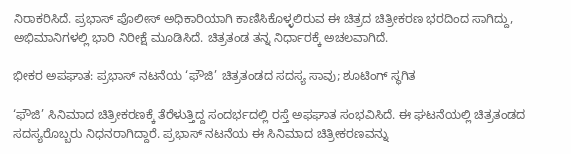ನಿರಾಕರಿಸಿದೆ. ಪ್ರಭಾಸ್ ಪೊಲೀಸ್ ಅಧಿಕಾರಿಯಾಗಿ ಕಾಣಿಸಿಕೊಳ್ಳಲಿರುವ ಈ ಚಿತ್ರದ ಚಿತ್ರೀಕರಣ ಭರದಿಂದ ಸಾಗಿದ್ದು, ಅಭಿಮಾನಿಗಳಲ್ಲಿ ಭಾರಿ ನಿರೀಕ್ಷೆ ಮೂಡಿಸಿದೆ. ಚಿತ್ರತಂಡ ತನ್ನ ನಿರ್ಧಾರಕ್ಕೆ ಅಚಲವಾಗಿದೆ.

ಭೀಕರ ಅಪಘಾತ: ಪ್ರಭಾಸ್ ನಟನೆಯ ‘ಫೌಜಿ’ ಚಿತ್ರತಂಡದ ಸದಸ್ಯ ಸಾವು; ಶೂಟಿಂಗ್ ಸ್ಥಗಿತ

‘ಫೌಜಿ’ ಸಿನಿಮಾದ ಚಿತ್ರೀಕರಣಕ್ಕೆ ತೆರೆಳುತ್ತಿದ್ದ ಸಂದರ್ಭದಲ್ಲಿ ರಸ್ತೆ ಅಫಘಾತ ಸಂಭವಿಸಿದೆ. ಈ ಘಟನೆಯಲ್ಲಿ ಚಿತ್ರತಂಡದ ಸದಸ್ಯರೊಬ್ಬರು ನಿಧನರಾಗಿದ್ದಾರೆ. ಪ್ರಭಾಸ್ ನಟನೆಯ ಈ ಸಿನಿಮಾದ ಚಿತ್ರೀಕರಣವನ್ನು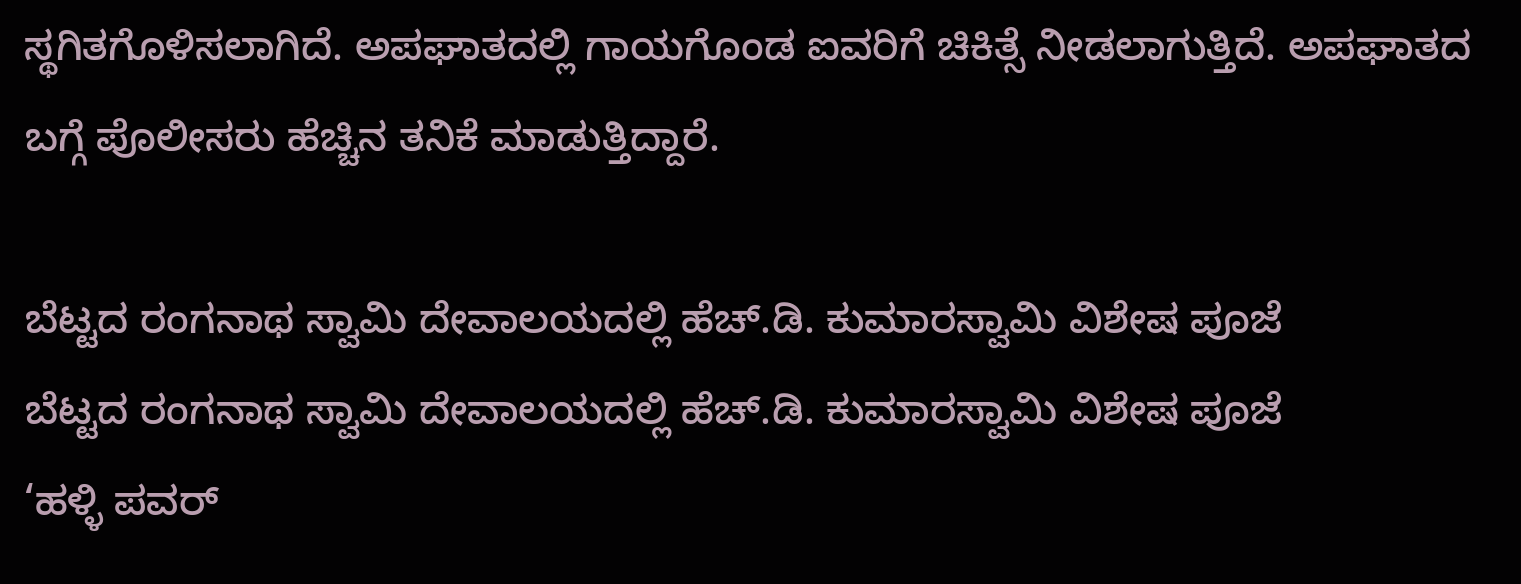ಸ್ಥಗಿತಗೊಳಿಸಲಾಗಿದೆ. ಅಪಘಾತದಲ್ಲಿ ಗಾಯಗೊಂಡ ಐವರಿಗೆ ಚಿಕಿತ್ಸೆ ನೀಡಲಾಗುತ್ತಿದೆ. ಅಪಘಾತದ ಬಗ್ಗೆ ಪೊಲೀಸರು ಹೆಚ್ಚಿನ ತನಿಕೆ ಮಾಡುತ್ತಿದ್ದಾರೆ.

ಬೆಟ್ಟದ ರಂಗನಾಥ ಸ್ವಾಮಿ ದೇವಾಲಯದಲ್ಲಿ ಹೆಚ್.ಡಿ. ಕುಮಾರಸ್ವಾಮಿ ವಿಶೇಷ ಪೂಜೆ
ಬೆಟ್ಟದ ರಂಗನಾಥ ಸ್ವಾಮಿ ದೇವಾಲಯದಲ್ಲಿ ಹೆಚ್.ಡಿ. ಕುಮಾರಸ್ವಾಮಿ ವಿಶೇಷ ಪೂಜೆ
‘ಹಳ್ಳಿ ಪವರ್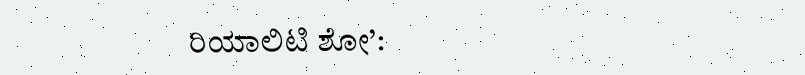ರಿಯಾಲಿಟಿ ಶೋ’: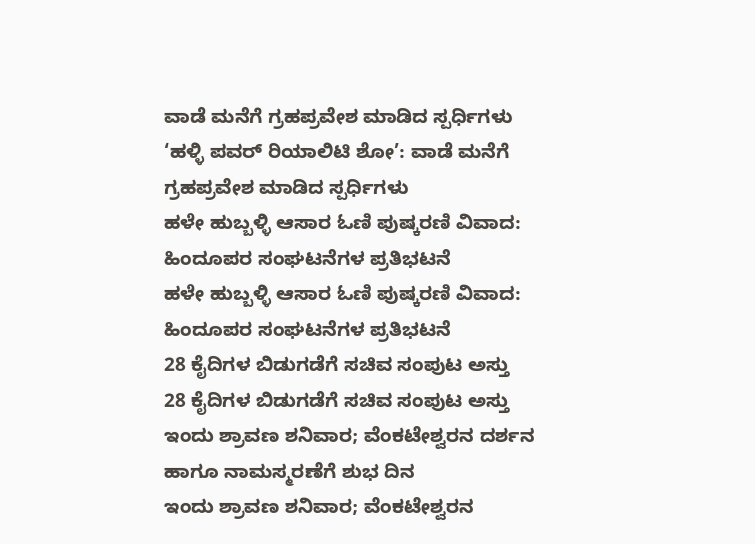ವಾಡೆ ಮನೆಗೆ ಗ್ರಹಪ್ರವೇಶ ಮಾಡಿದ ಸ್ಪರ್ಧಿಗಳು
‘ಹಳ್ಳಿ ಪವರ್ ರಿಯಾಲಿಟಿ ಶೋ’: ವಾಡೆ ಮನೆಗೆ ಗ್ರಹಪ್ರವೇಶ ಮಾಡಿದ ಸ್ಪರ್ಧಿಗಳು
ಹಳೇ ಹುಬ್ಬಳ್ಳಿ ಆಸಾರ ಓಣಿ ಪುಷ್ಕರಣಿ ವಿವಾದ: ಹಿಂದೂಪರ ಸಂಘಟನೆಗಳ ಪ್ರತಿಭಟನೆ
ಹಳೇ ಹುಬ್ಬಳ್ಳಿ ಆಸಾರ ಓಣಿ ಪುಷ್ಕರಣಿ ವಿವಾದ: ಹಿಂದೂಪರ ಸಂಘಟನೆಗಳ ಪ್ರತಿಭಟನೆ
28 ಕೈದಿಗಳ ಬಿಡುಗಡೆಗೆ ಸಚಿವ ಸಂಪುಟ ಅಸ್ತು
28 ಕೈದಿಗಳ ಬಿಡುಗಡೆಗೆ ಸಚಿವ ಸಂಪುಟ ಅಸ್ತು
ಇಂದು ಶ್ರಾವಣ ಶನಿವಾರ; ವೆಂಕಟೇಶ್ವರನ ದರ್ಶನ ಹಾಗೂ ನಾಮಸ್ಮರಣೆಗೆ ಶುಭ ದಿನ
ಇಂದು ಶ್ರಾವಣ ಶನಿವಾರ; ವೆಂಕಟೇಶ್ವರನ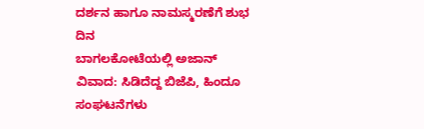ದರ್ಶನ ಹಾಗೂ ನಾಮಸ್ಮರಣೆಗೆ ಶುಭ ದಿನ
ಬಾಗಲಕೋಟೆಯಲ್ಲಿ ಅಜಾನ್ ವಿವಾದ: ಸಿಡಿದೆದ್ದ ಬಿಜೆಪಿ, ಹಿಂದೂ ಸಂಘಟನೆಗಳು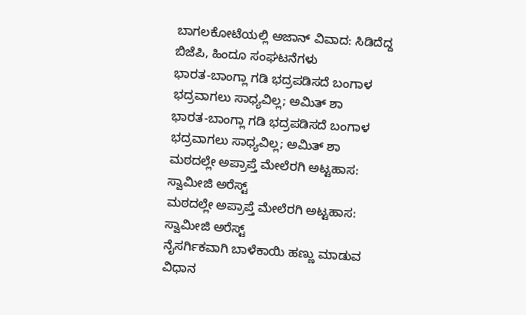ಬಾಗಲಕೋಟೆಯಲ್ಲಿ ಅಜಾನ್ ವಿವಾದ: ಸಿಡಿದೆದ್ದ ಬಿಜೆಪಿ, ಹಿಂದೂ ಸಂಘಟನೆಗಳು
ಭಾರತ-ಬಾಂಗ್ಲಾ ಗಡಿ ಭದ್ರಪಡಿಸದೆ ಬಂಗಾಳ ಭದ್ರವಾಗಲು ಸಾಧ್ಯವಿಲ್ಲ; ಅಮಿತ್ ಶಾ
ಭಾರತ-ಬಾಂಗ್ಲಾ ಗಡಿ ಭದ್ರಪಡಿಸದೆ ಬಂಗಾಳ ಭದ್ರವಾಗಲು ಸಾಧ್ಯವಿಲ್ಲ; ಅಮಿತ್ ಶಾ
ಮಠದಲ್ಲೇ ಅಪ್ರಾಪ್ತೆ ಮೇಲೆರಗಿ ಅಟ್ಟಹಾಸ: ಸ್ವಾಮೀಜಿ ಅರೆಸ್ಟ್
ಮಠದಲ್ಲೇ ಅಪ್ರಾಪ್ತೆ ಮೇಲೆರಗಿ ಅಟ್ಟಹಾಸ: ಸ್ವಾಮೀಜಿ ಅರೆಸ್ಟ್
ನೈಸರ್ಗಿಕವಾಗಿ ಬಾಳೆಕಾಯಿ ಹಣ್ಣು ಮಾಡುವ ವಿಧಾನ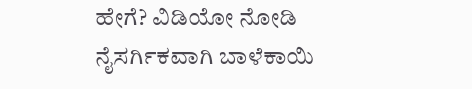ಹೇಗೆ? ವಿಡಿಯೋ ನೋಡಿ
ನೈಸರ್ಗಿಕವಾಗಿ ಬಾಳೆಕಾಯಿ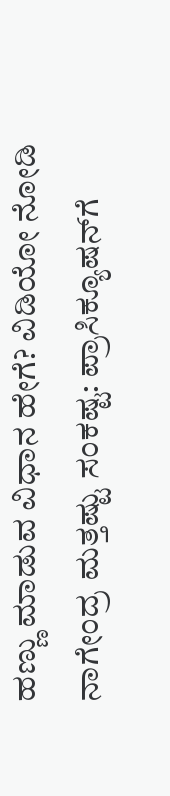ಹಣ್ಣು ಮಾಡುವ ವಿಧಾನ ಹೇಗೆ? ವಿಡಿಯೋ ನೋಡಿ
ನಾಗೇಂದ್ರ ಮತ್ತಷ್ಟು ಸಂಕಷ್ಟ: ಪ್ರಾಸಿಕ್ಯೂಷನ್‌ಗೆ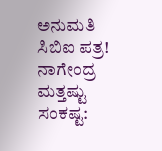ಅನುಮತಿ ಸಿಬಿಐ ಪತ್ರ!
ನಾಗೇಂದ್ರ ಮತ್ತಷ್ಟು ಸಂಕಷ್ಟ: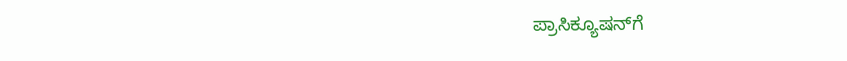ಪ್ರಾಸಿಕ್ಯೂಷನ್‌ಗೆ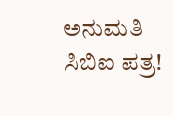ಅನುಮತಿ ಸಿಬಿಐ ಪತ್ರ!